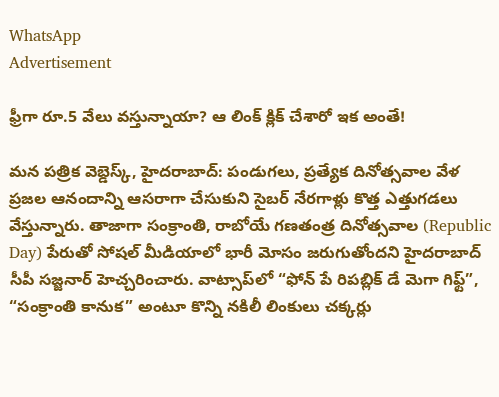WhatsApp
Advertisement

ఫ్రీగా రూ.5 వేలు వస్తున్నాయా? ఆ లింక్ క్లిక్ చేశారో ఇక అంతే!

మన పత్రిక వెబ్డెస్క్, హైదరాబాద్: పండుగలు, ప్రత్యేక దినోత్సవాల వేళ ప్రజల ఆనందాన్ని ఆసరాగా చేసుకుని సైబర్ నేరగాళ్లు కొత్త ఎత్తుగడలు వేస్తున్నారు. తాజాగా సంక్రాంతి, రాబోయే గణతంత్ర దినోత్సవాల (Republic Day) పేరుతో సోషల్ మీడియాలో భారీ మోసం జరుగుతోందని హైదరాబాద్ సీపీ సజ్జనార్ హెచ్చరించారు. వాట్సాప్‌లో “ఫోన్ పే రిపబ్లిక్ డే మెగా గిఫ్ట్”, “సంక్రాంతి కానుక” అంటూ కొన్ని నకిలీ లింకులు చక్కర్లు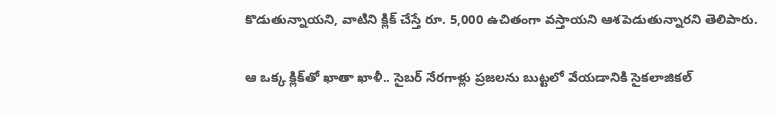కొడుతున్నాయని, వాటిని క్లిక్ చేస్తే రూ. 5,000 ఉచితంగా వస్తాయని ఆశపెడుతున్నారని తెలిపారు.

ఆ ఒక్క క్లిక్‌తో ఖాతా ఖాళీ.. సైబర్ నేరగాళ్లు ప్రజలను బుట్టలో వేయడానికి సైకలాజికల్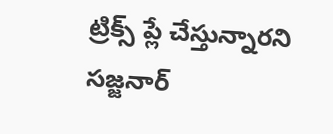ట్రిక్స్ ప్లే చేస్తున్నారని సజ్జనార్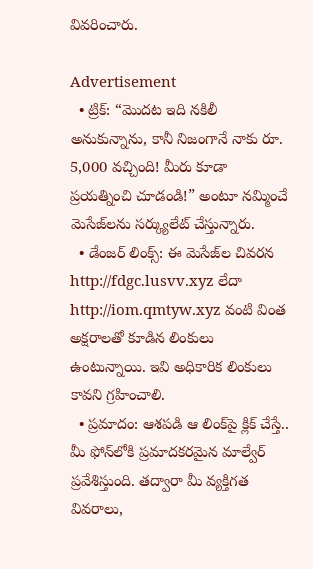వివరించారు.

Advertisement
  • ట్రిక్: “మొదట ఇది నకిలీ అనుకున్నాను, కానీ నిజంగానే నాకు రూ. 5,000 వచ్చింది! మీరు కూడా ప్రయత్నించి చూడండి!” అంటూ నమ్మించే మెసేజ్‌లను సర్క్యులేట్ చేస్తున్నారు.
  • డేంజర్ లింక్స్: ఈ మెసేజ్‌ల చివరన http://fdgc.lusvv.xyz లేదా http://iom.qmtyw.xyz వంటి వింత అక్షరాలతో కూడిన లింకులు ఉంటున్నాయి. ఇవి అధికారిక లింకులు కావని గ్రహించాలి.
  • ప్రమాదం: ఆశపడి ఆ లింక్‌పై క్లిక్ చేస్తే.. మీ ఫోన్‌లోకి ప్రమాదకరమైన మాల్వేర్ ప్రవేశిస్తుంది. తద్వారా మీ వ్యక్తిగత వివరాలు,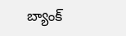బ్యాంక్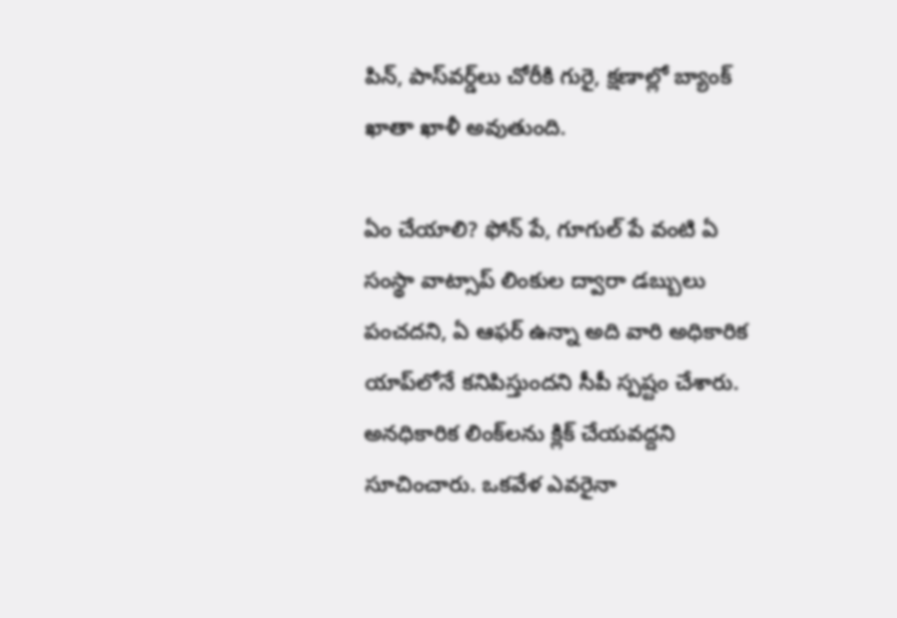పిన్, పాస్‌వర్డ్‌లు చోరీకి గురై, క్షణాల్లో బ్యాంక్ ఖాతా ఖాళీ అవుతుంది.

ఏం చేయాలి? ఫోన్ పే, గూగుల్ పే వంటి ఏ సంస్థా వాట్సాప్ లింకుల ద్వారా డబ్బులు పంచదని, ఏ ఆఫర్ ఉన్నా అది వారి అధికారిక యాప్‌లోనే కనిపిస్తుందని సీపీ స్పష్టం చేశారు. అనధికారిక లింక్‌లను క్లిక్ చేయవద్దని సూచించారు. ఒకవేళ ఎవరైనా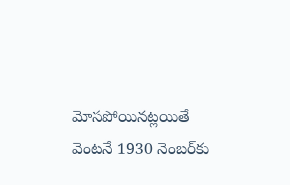మోసపోయినట్లయితే వెంటనే 1930 నెంబర్‌కు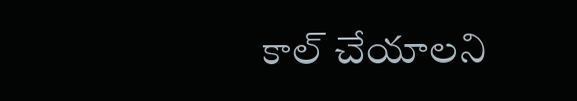కాల్ చేయాలని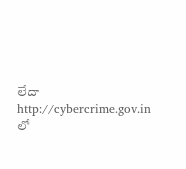లేదా http://cybercrime.gov.in లో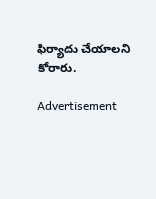ఫిర్యాదు చేయాలని కోరారు.

Advertisement